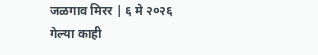जळगाव मिरर | ६ मे २०२६
गेल्या काही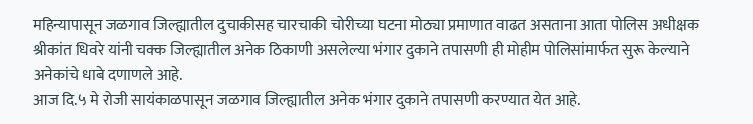महिन्यापासून जळगाव जिल्ह्यातील दुचाकीसह चारचाकी चोरीच्या घटना मोठ्या प्रमाणात वाढत असताना आता पोलिस अधीक्षक श्रीकांत धिवरे यांनी चक्क जिल्ह्यातील अनेक ठिकाणी असलेल्या भंगार दुकाने तपासणी ही मोहीम पोलिसांमार्फत सुरू केल्याने अनेकांचे धाबे दणाणले आहे.
आज दि.५ मे रोजी सायंकाळपासून जळगाव जिल्ह्यातील अनेक भंगार दुकाने तपासणी करण्यात येत आहे.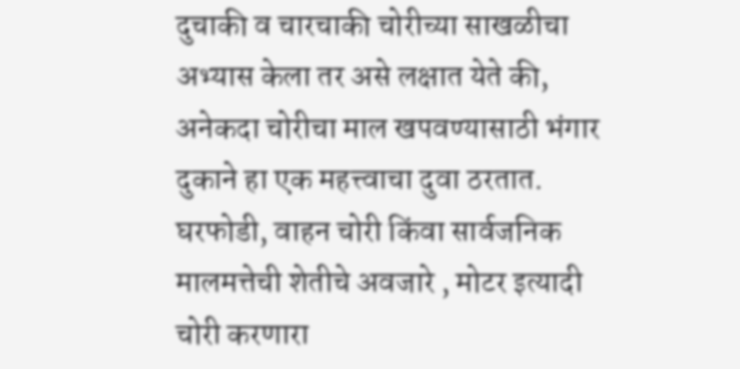दुचाकी व चारचाकी चोरीच्या साखळीचा अभ्यास केला तर असे लक्षात येते की, अनेकदा चोरीचा माल खपवण्यासाठी भंगार दुकाने हा एक महत्त्वाचा दुवा ठरतात. घरफोडी, वाहन चोरी किंवा सार्वजनिक मालमत्तेची शेतीचे अवजारे , मोटर इत्यादी चोरी करणारा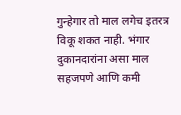गुन्हेगार तो माल लगेच इतरत्र विकू शकत नाही. भंगार दुकानदारांना असा माल सहजपणे आणि कमी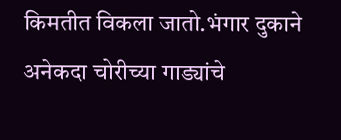किमतीत विकला जातो.भंगार दुकाने अनेकदा चोरीच्या गाड्यांचे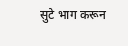सुटे भाग करून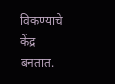विकण्याचे केंद्र बनतात.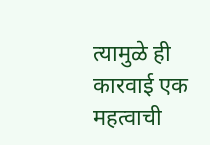त्यामुळे ही कारवाई एक महत्वाची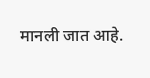मानली जात आहे.